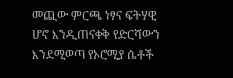መጪው ምርጫ ነፃና ፍትሃዊ ሆኖ እንዲጠናቀቅ የድርሻውን እንደሚወጣ የኦሮሚያ ሴቶች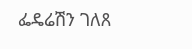ፌዴሬሽን ገለጸ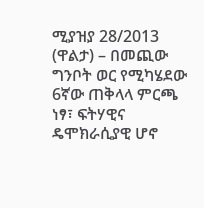ሚያዝያ 28/2013 (ዋልታ) – በመጪው ግንቦት ወር የሚካሄደው 6ኛው ጠቅላላ ምርጫ ነፃ፣ ፍትሃዊና ዴሞክራሲያዊ ሆኖ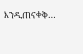እንዲጠናቀቅ…